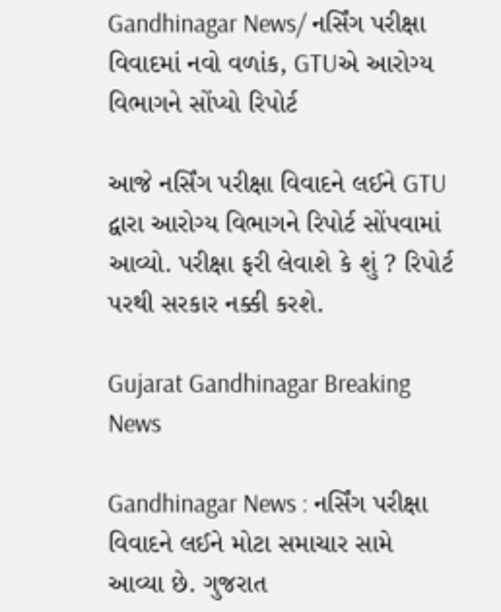Gandhinagar News/ નર્સિંગ પરીક્ષા વિવાદમાં નવો વળાંક, GTUએ આરોગ્ય વિભાગને સોંપ્યો રિપોર્ટ

આજે નર્સિંગ પરીક્ષા વિવાદને લઈને GTU દ્વારા આરોગ્ય વિભાગને રિપોર્ટ સોંપવામાં આવ્યો. પરીક્ષા ફરી લેવાશે કે શું ? રિપોર્ટ પરથી સરકાર નક્કી કરશે.

Gujarat Gandhinagar Breaking News

Gandhinagar News : નર્સિંગ પરીક્ષા વિવાદને લઈને મોટા સમાચાર સામે આવ્યા છે. ગુજરાત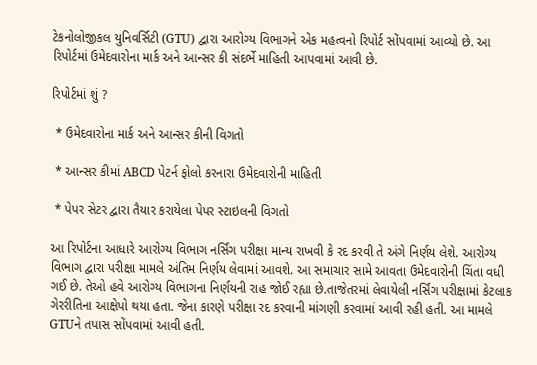ટેકનોલોજીકલ યુનિવર્સિટી (GTU) દ્વારા આરોગ્ય વિભાગને એક મહત્વનો રિપોર્ટ સોંપવામાં આવ્યો છે. આ રિપોર્ટમાં ઉમેદવારોના માર્ક અને આન્સર કી સંદર્ભે માહિતી આપવામાં આવી છે.

રિપોર્ટમાં શું ?

 * ઉમેદવારોના માર્ક અને આન્સર કીની વિગતો

 * આન્સર કીમાં ABCD પેટર્ન ફોલો કરનારા ઉમેદવારોની માહિતી

 * પેપર સેટર દ્વારા તૈયાર કરાયેલા પેપર સ્ટાઇલની વિગતો

આ રિપોર્ટના આધારે આરોગ્ય વિભાગ નર્સિંગ પરીક્ષા માન્ય રાખવી કે રદ કરવી તે અંગે નિર્ણય લેશે. આરોગ્ય વિભાગ દ્વારા પરીક્ષા મામલે અંતિમ નિર્ણય લેવામાં આવશે. આ સમાચાર સામે આવતા ઉમેદવારોની ચિંતા વધી ગઈ છે. તેઓ હવે આરોગ્ય વિભાગના નિર્ણયની રાહ જોઈ રહ્યા છે.તાજેતરમાં લેવાયેલી નર્સિંગ પરીક્ષામાં કેટલાક ગેરરીતિના આક્ષેપો થયા હતા. જેના કારણે પરીક્ષા રદ કરવાની માંગણી કરવામાં આવી રહી હતી. આ મામલે GTUને તપાસ સોંપવામાં આવી હતી.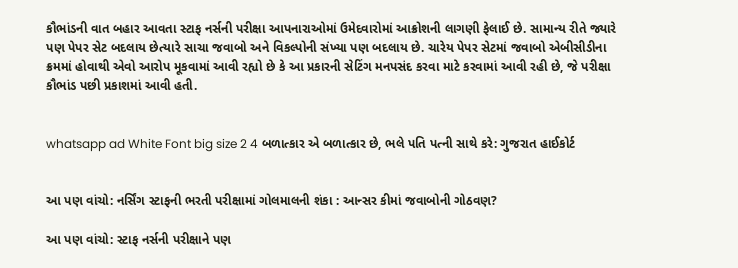કૌભાંડની વાત બહાર આવતા સ્ટાફ નર્સની પરીક્ષા આપનારાઓમાં ઉમેદવારોમાં આક્રોશની લાગણી ફેલાઈ છે. સામાન્ય રીતે જ્યારે પણ પેપર સેટ બદલાય છેત્યારે સાચા જવાબો અને વિકલ્પોની સંખ્યા પણ બદલાય છે. ચારેય પેપર સેટમાં જવાબો એબીસીડીના ક્રમમાં હોવાથી એવો આરોપ મૂકવામાં આવી રહ્યો છે કે આ પ્રકારની સેટિંગ મનપસંદ કરવા માટે કરવામાં આવી રહી છે, જે પરીક્ષા કૌભાંડ પછી પ્રકાશમાં આવી હતી.


whatsapp ad White Font big size 2 4 બળાત્કાર એ બળાત્કાર છે, ભલે પતિ પત્ની સાથે કરે: ગુજરાત હાઈકોર્ટ


આ પણ વાંચો: નર્સિંગ સ્ટાફની ભરતી પરીક્ષામાં ગોલમાલની શંકા : આન્સર કીમાં જવાબોની ગોઠવણ?

આ પણ વાંચો: સ્ટાફ નર્સની પરીક્ષાને પણ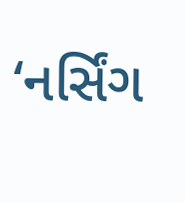‘નર્સિંગ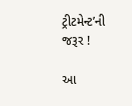ટ્રીટમેન્ટ’ની જરૂર !

આ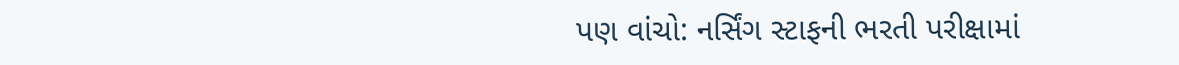પણ વાંચો: નર્સિંગ સ્ટાફની ભરતી પરીક્ષામાં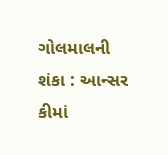ગોલમાલની શંકા : આન્સર કીમાં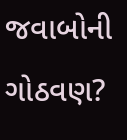જવાબોની ગોઠવણ?